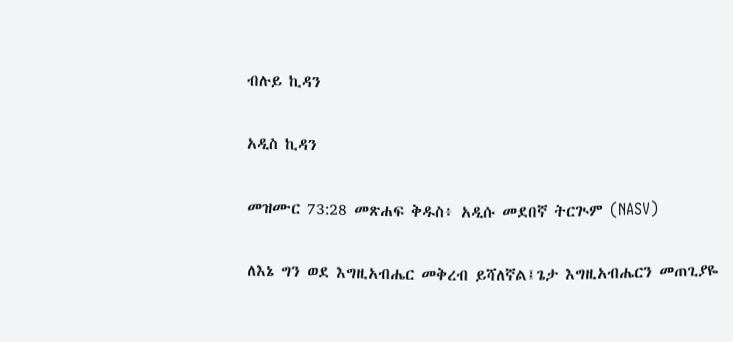ብሉይ ኪዳን

አዲስ ኪዳን

መዝሙር 73:28 መጽሐፍ ቅዱስ፥ አዲሱ መደበኛ ትርጒም (NASV)

ለእኔ ግን ወደ እግዚአብሔር መቅረብ ይሻለኛል፤ጌታ እግዚአብሔርን መጠጊያዬ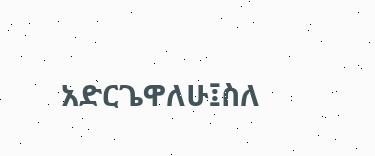አድርጌዋለሁ፤ስለ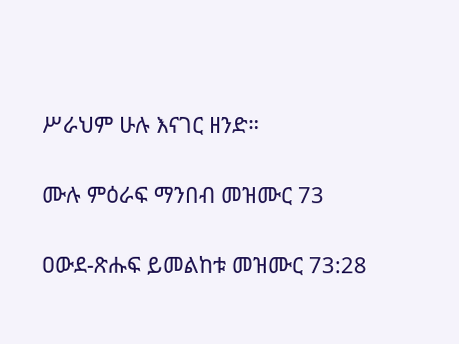ሥራህም ሁሉ እናገር ዘንድ።

ሙሉ ምዕራፍ ማንበብ መዝሙር 73

ዐውደ-ጽሑፍ ይመልከቱ መዝሙር 73:28